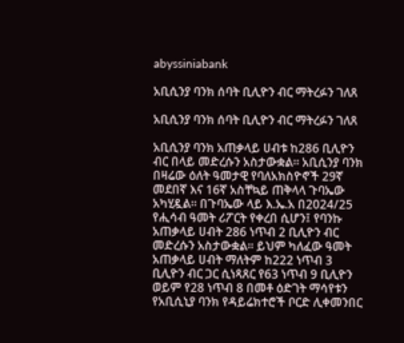abyssiniabank

አቢሲንያ ባንክ ሰባት ቢሊዮን ብር ማትረፉን ገለጸ

አቢሲንያ ባንክ ሰባት ቢሊዮን ብር ማትረፉን ገለጸ

አቢሲንያ ባንክ አጠቃላይ ሀብቱ ከ286 ቢሊዮን ብር በላይ መድረሱን አስታውቋል። አቢሲንያ ባንክ በዛሬው ዕለት ዓመታዊ የባለአክስዮኖች 29ኛ መደበኛ እና 16ኛ አስቸኳይ ጠቅላላ ጉባኤው አካሂዷል። በጉባኤው ላይ እ.ኤ.አ በ2024/25 የሒሳብ ዓመት ሪፖርት የቀረበ ሲሆን፤ የባንኩ አጠቃላይ ሀብት 286 ነጥብ 2 ቢሊዮን ብር መድረሱን አስታውቋል፡፡ ይህም ካለፈው ዓመት አጠቃላይ ሀብት ማለትም ከ222 ነጥብ 3 ቢሊዮን ብር ጋር ሲነጻጸር የ63 ነጥብ 9 ቢሊዮን ወይም የ28 ነጥብ 8 በመቶ ዕድገት ማሳየቱን የአቢሲኒያ ባንክ የዳይሬክተሮች ቦርድ ሊቀመንበር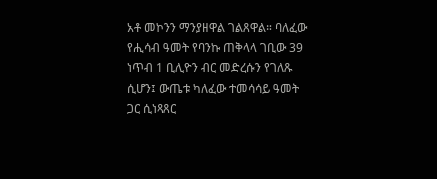አቶ መኮንን ማንያዘዋል ገልጸዋል። ባለፈው የሒሳብ ዓመት የባንኩ ጠቅላላ ገቢው 39 ነጥብ 1 ቢሊዮን ብር መድረሱን የገለጹ ሲሆን፤ ውጤቱ ካለፈው ተመሳሳይ ዓመት ጋር ሲነጻጸር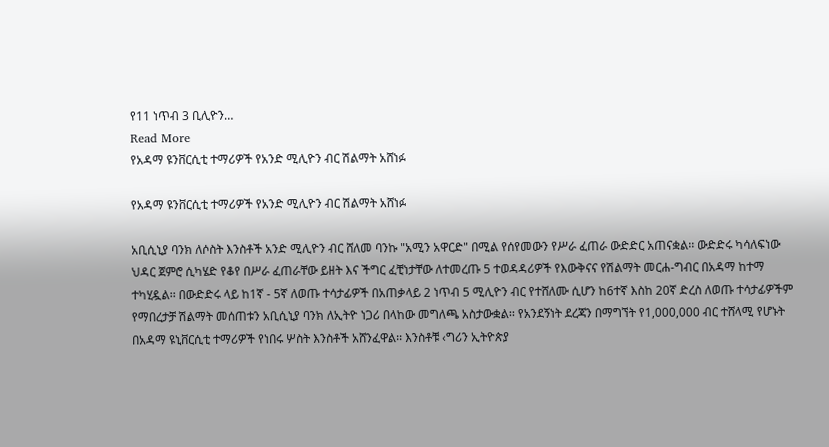የ11 ነጥብ 3 ቢሊዮን…
Read More
የአዳማ ዩንቨርሲቲ ተማሪዎች የአንድ ሚሊዮን ብር ሽልማት አሸነፉ

የአዳማ ዩንቨርሲቲ ተማሪዎች የአንድ ሚሊዮን ብር ሽልማት አሸነፉ

አቢሲኒያ ባንክ ለሶስት እንስቶች አንድ ሚሊዮን ብር ሸለመ ባንኩ "አሚን አዋርድ" በሚል የሰየመውን የሥራ ፈጠራ ውድድር አጠናቋል፡፡ ውድድሩ ካሳለፍነው ህዳር ጀምሮ ሲካሄድ የቆየ በሥራ ፈጠራቸው ይዘት እና ችግር ፈቺነታቸው ለተመረጡ 5 ተወዳዳሪዎች የእውቅናና የሽልማት መርሐ-ግብር በአዳማ ከተማ ተካሂዷል፡፡ በውድድሩ ላይ ከ1ኛ - 5ኛ ለወጡ ተሳታፊዎች በአጠቃላይ 2 ነጥብ 5 ሚሊዮን ብር የተሸለሙ ሲሆን ከ6ተኛ እስከ 20ኛ ድረስ ለወጡ ተሳታፊዎችም የማበረታቻ ሽልማት መሰጠቱን አቢሲኒያ ባንክ ለኢትዮ ነጋሪ በላከው መግለጫ አስታውቋል፡፡ የአንደኝነት ደረጃን በማግኘት የ1,000,000 ብር ተሸላሚ የሆኑት በአዳማ ዩኒቨርሲቲ ተማሪዎች የነበሩ ሦስት እንስቶች አሸንፈዋል፡፡ እንስቶቹ ‹ግሪን ኢትዮጵያ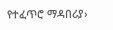የተፈጥሮ ማዳበሪያ›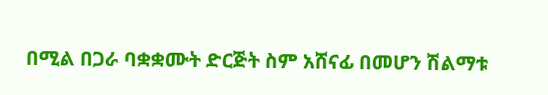በሚል በጋራ ባቋቋሙት ድርጅት ስም አሸናፊ በመሆን ሽልማቱ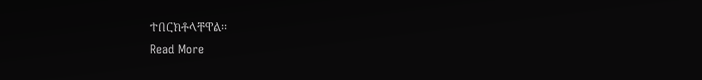ተበርክቶላቸዋል፡፡
Read More